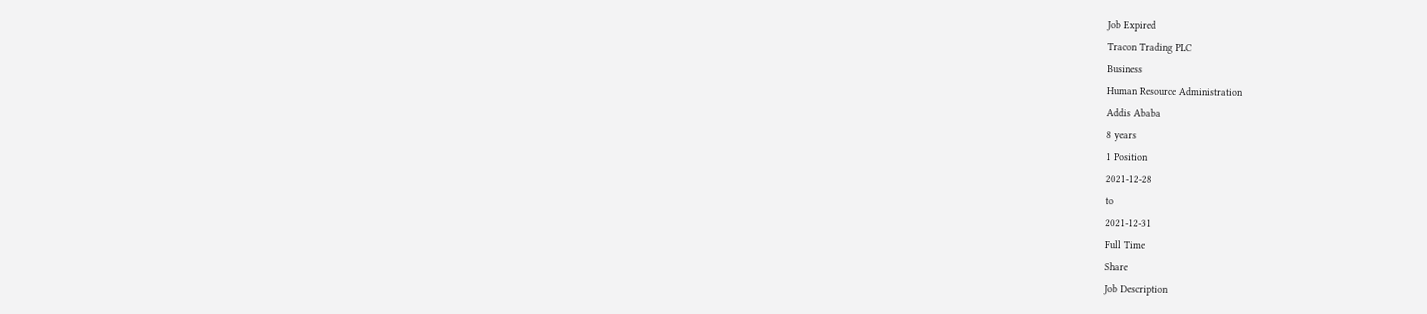Job Expired
Tracon Trading PLC
Business
Human Resource Administration
Addis Ababa
8 years
1 Position
2021-12-28
to
2021-12-31
Full Time
Share
Job Description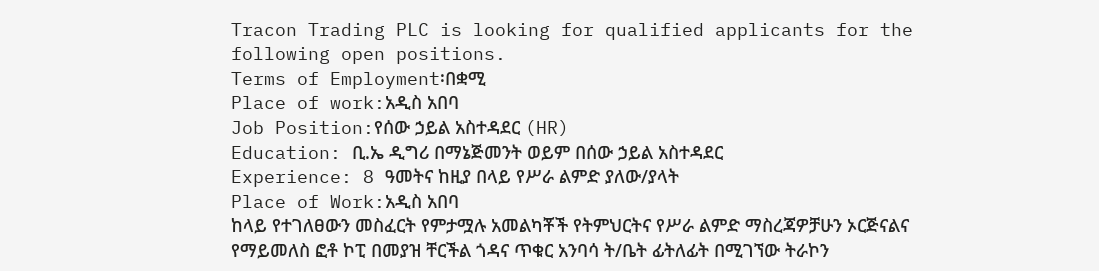Tracon Trading PLC is looking for qualified applicants for the following open positions.
Terms of Employment፡በቋሚ
Place of work:አዲስ አበባ
Job Position:የሰው ኃይል አስተዳደር (HR)
Education: ቢ.ኤ ዲግሪ በማኔጅመንት ወይም በሰው ኃይል አስተዳደር
Experience: 8 ዓመትና ከዚያ በላይ የሥራ ልምድ ያለው/ያላት
Place of Work:አዲስ አበባ
ከላይ የተገለፀውን መስፈርት የምታሟሉ አመልካቾች የትምህርትና የሥራ ልምድ ማስረጃዎቻሁን ኦርጅናልና የማይመለስ ፎቶ ኮፒ በመያዝ ቸርችል ጎዳና ጥቁር አንባሳ ት/ቤት ፊትለፊት በሚገኘው ትራኮን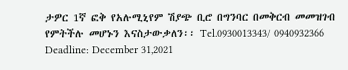ታዎር 1ኛ ፎቅ የአሉሚኒየም ሽያጭ ቢሮ በግንባር በመቅርብ መመዝገብ የምትችሉ መሆኑን እናስታውቃለን፡፡ Tel.0930013343/ 0940932366
Deadline: December 31,2021